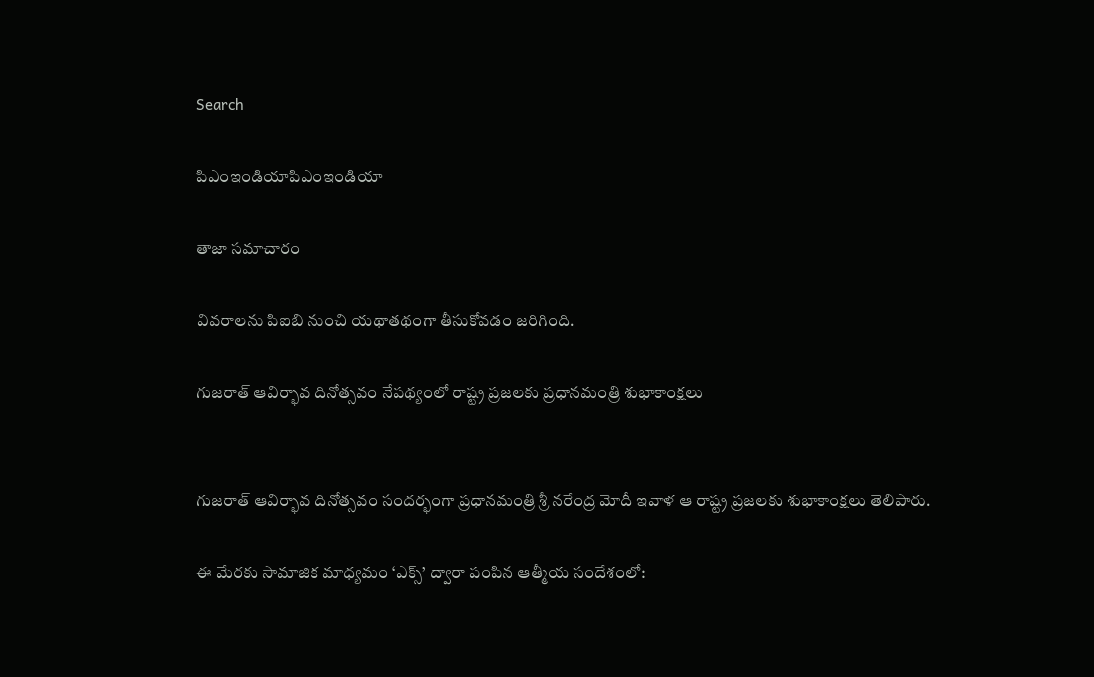Search

పిఎంఇండియాపిఎంఇండియా

తాజా స‌మాచారం

వివరాలను పిఐబి నుంచి యథాతథంగా తీసుకోవడం జరిగింది.

గుజరాత్‌ ఆవిర్భావ దినోత్సవం నేపథ్యంలో రాష్ట్ర ప్రజలకు ప్రధానమంత్రి శుభాకాంక్షలు


గుజరాత్‌ ఆవిర్భావ దినోత్సవం సందర్భంగా ప్రధానమంత్రి శ్రీ నరేంద్ర మోదీ ఇవాళ ఆ రాష్ట్ర ప్రజలకు శుభాకాంక్షలు తెలిపారు.

ఈ మేరకు సామాజిక మాధ్యమం ‘ఎక్స్‌’ ద్వారా పంపిన ఆత్మీయ సందేశంలో: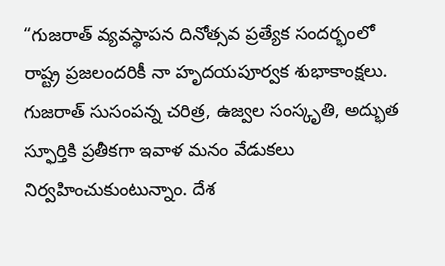“గుజరాత్ వ్యవస్థాపన దినోత్సవ ప్రత్యేక సందర్భంలో రాష్ట్ర ప్రజలందరికీ నా హృదయపూర్వక శుభాకాంక్షలు. గుజరాత్ సుసంపన్న చరిత్ర, ఉజ్వల సంస్కృతి, అద్భుత స్ఫూర్తికి ప్రతీకగా ఇవాళ మనం వేడుకలు నిర్వహించుకుంటున్నాం. దేశ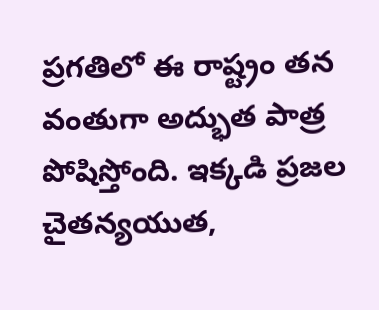ప్రగతిలో ఈ రాష్ట్రం తన వంతుగా అద్భుత పాత్ర పోషిస్తోంది. ఇక్కడి ప్రజల చైతన్యయుత,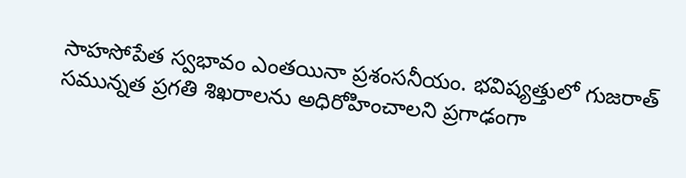సాహసోపేత స్వభావం ఎంతయినా ప్రశంసనీయం. భవిష్యత్తులో గుజరాత్ సమున్నత ప్రగతి శిఖరాలను అధిరోహించాలని ప్రగాఢంగా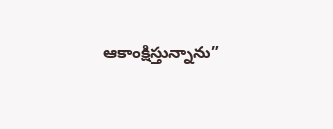ఆకాంక్షిస్తున్నాను”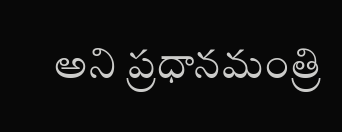అని ప్రధానమంత్రి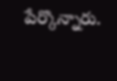పేర్కొన్నారు.